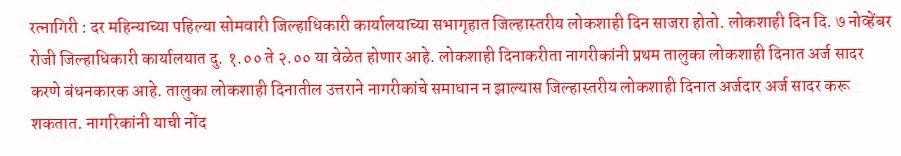रत्नागिरी : दर महिन्याच्या पहिल्या सोमवारी जिल्हाधिकारी कार्यालयाच्या सभागृहात जिल्हास्तरीय लोकशाही दिन साजरा होतो. लोकशाही दिन दि. ७ नोव्हेंबर रोजी जिल्हाधिकारी कार्यालयात दु. १.०० ते २.०० या वेळेत होणार आहे. लोकशाही दिनाकरीता नागरीकांनी प्रथम तालुका लोकशाही दिनात अर्ज सादर करणे बंधनकारक आहे. तालुका लोकशाही दिनातील उत्तराने नागरीकांचे समाधान न झाल्यास जिल्हास्तरीय लोकशाही दिनात अर्जदार अर्ज सादर करू शकतात. नागरिकांनी याची नोंद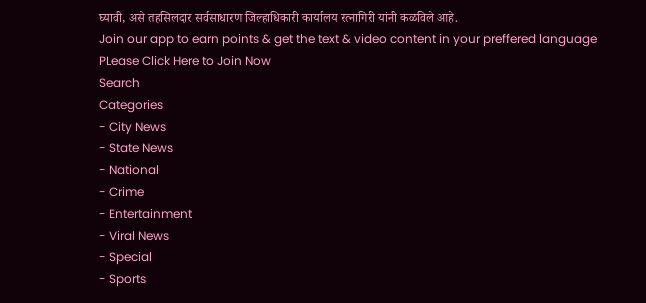घ्यावी, असे तहसिलदार सर्वसाधारण जिल्हाधिकारी कार्यालय रत्नागिरी यांनी कळविले आहे.
Join our app to earn points & get the text & video content in your preffered language
PLease Click Here to Join Now
Search
Categories
- City News
- State News
- National
- Crime
- Entertainment
- Viral News
- Special
- Sports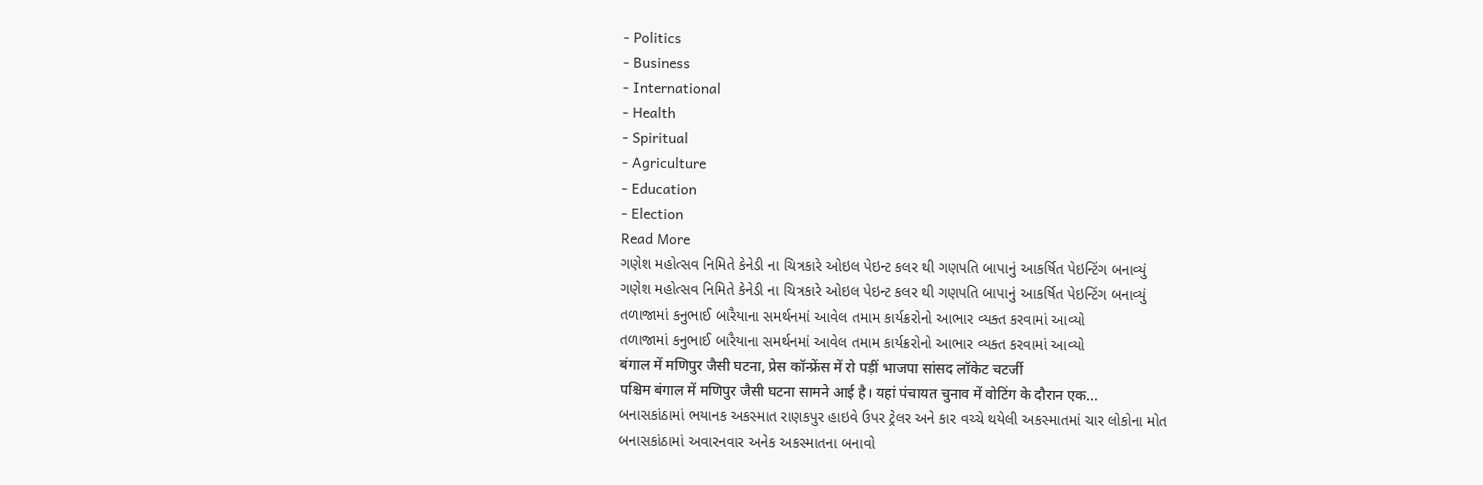- Politics
- Business
- International
- Health
- Spiritual
- Agriculture
- Education
- Election
Read More
ગણેશ મહોત્સવ નિમિતે કેનેડી ના ચિત્રકારે ઓઇલ પેઇન્ટ કલર થી ગણપતિ બાપાનું આકર્ષિત પેઇન્ટિંગ બનાવ્યું
ગણેશ મહોત્સવ નિમિતે કેનેડી ના ચિત્રકારે ઓઇલ પેઇન્ટ કલર થી ગણપતિ બાપાનું આકર્ષિત પેઇન્ટિંગ બનાવ્યું
તળાજામાં કનુભાઈ બારૈયાના સમર્થનમાં આવેલ તમામ કાર્યક્રરોનો આભાર વ્યક્ત કરવામાં આવ્યો
તળાજામાં કનુભાઈ બારૈયાના સમર્થનમાં આવેલ તમામ કાર્યક્રરોનો આભાર વ્યક્ત કરવામાં આવ્યો
बंगाल में मणिपुर जैसी घटना, प्रेस कॉन्फ्रेंस में रो पड़ीं भाजपा सांसद लॉकेट चटर्जी
पश्चिम बंगाल में मणिपुर जैसी घटना सामने आई है। यहां पंचायत चुनाव में वोटिंग के दौरान एक...
બનાસકાંઠામાં ભયાનક અકસ્માત રાણકપુર હાઇવે ઉપર ટ્રેલર અને કાર વચ્ચે થયેલી અકસ્માતમાં ચાર લોકોના મોત
બનાસકાંઠામાં અવારનવાર અનેક અકસ્માતના બનાવો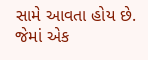સામે આવતા હોય છે. જેમાં એક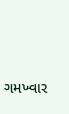ગમખ્વાર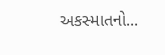અકસ્માતનો...